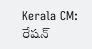Kerala CM: రేషన్‌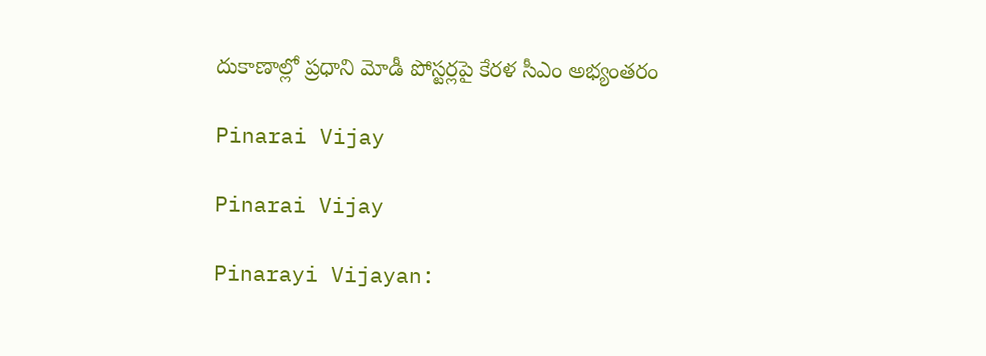దుకాణాల్లో ప్రధాని మోడీ పోస్టర్లపై కేరళ సీఎం అభ్యంతరం

Pinarai Vijay

Pinarai Vijay

Pinarayi Vijayan: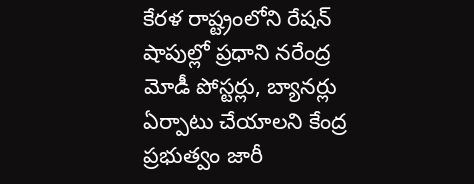కేర‌ళ‌ రాష్ట్రంలోని రేష‌న్ షాపుల్లో ప్రధాని నరేంద్ర మోడీ పోస్టర్లు, బ్యాన‌ర్లు ఏర్పాటు చేయాల‌ని కేంద్ర ప్రభుత్వం జారీ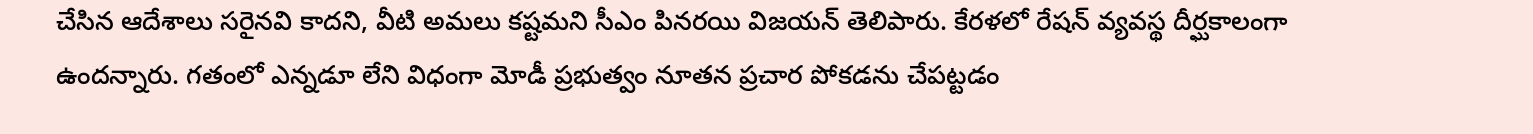చేసిన ఆదేశాలు స‌రైన‌వి కాద‌ని, వీటి అమ‌లు కష్టమని సీఎం పిన‌ర‌యి విజ‌య‌న్ తెలిపారు. కేర‌ళ‌లో రేష‌న్ వ్యవస్థ దీర్ఘకాలంగా ఉందన్నారు. గ‌తంలో ఎన్నడూ లేని విధంగా మోడీ ప్రభుత్వం నూతన ప్రచార పోక‌డ‌ను చేపట్టడం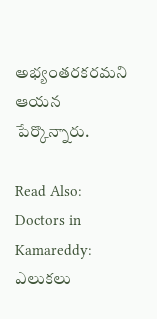అభ్యంతరకరమని ఆయన పేర్కొన్నారు.

Read Also: Doctors in Kamareddy: ఎలుకలు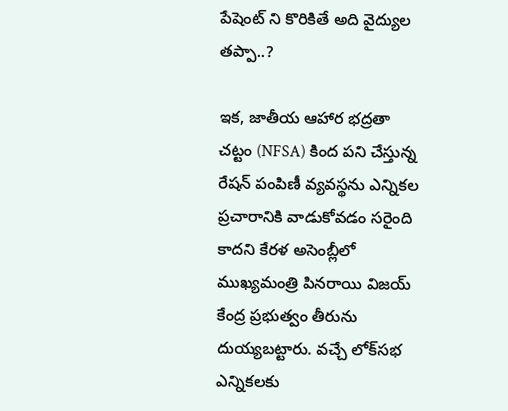పేషెంట్ ని కొరికితే అది వైద్యుల తప్పా..?

ఇక, జాతీయ ఆహార భద్రతా చట్టం (NFSA) కింద ప‌ని చేస్తున్న రేషన్ పంపిణీ వ్యవస్థను ఎన్నికల ప్రచారానికి వాడుకోవడం సరైంది కాదని కేరళ అసెంబ్లీలో ముఖ్యమంత్రి పినరాయి విజయ్ కేంద్ర ప్రభుత్వం తీరును దుయ్యబట్టారు. వచ్చే లోక్‌స‌భ ఎన్నిక‌లకు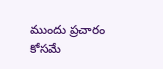ముందు ప్రచారం కోసమే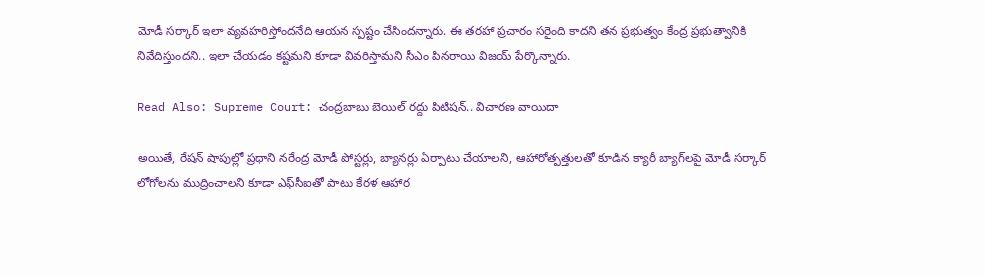మోడీ సర్కార్ ఇలా వ్యవహరిస్తోందనేది ఆయన స్పష్టం చేసిందన్నారు. ఈ త‌ర‌హా ప్రచారం స‌రైంది కాద‌ని త‌న ప్రభుత్వం కేంద్ర ప్రభుత్వానికి నివేదిస్తుందని.. ఇలా చేయడం కష్టమని కూడా వివరిస్తామని సీఎం పినరాయి విజయ్ పేర్కొన్నారు.

Read Also: Supreme Court: చంద్రబాబు బెయిల్ రద్దు పిటిషన్.. విచారణ వాయిదా

అయితే, రేష‌న్ షాపుల్లో ప్రధాని నరేంద్ర మోడీ పోస్టర్లు, బ్యానర్లు ఏర్పాటు చేయాలని, ఆహారోత్పత్తులతో కూడిన క్యారీ బ్యాగ్‌ల‌పై మోడీ సర్కార్ లోగోల‌ను ముద్రించాల‌ని కూడా ఎఫ్‌సీఐతో పాటు కేర‌ళ ఆహార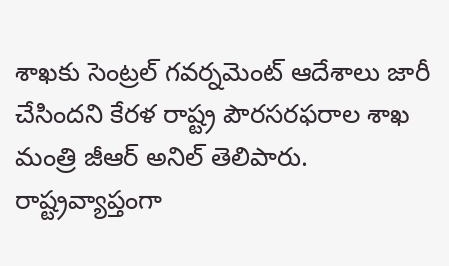శాఖ‌కు సెంట్రల్ గవర్నమెంట్ ఆదేశాలు జారీ చేసింద‌ని కేరళ రాష్ట్ర పౌర‌స‌ర‌ఫ‌రాల శాఖ మంత్రి జీఆర్ అనిల్ తెలిపారు. రాష్ట్రవ్యాప్తంగా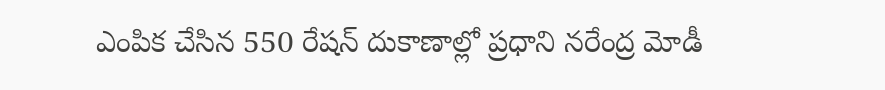ఎంపిక చేసిన 550 రేష‌న్ దుకాణాల్లో ప్రధాని నరేంద్ర మోడీ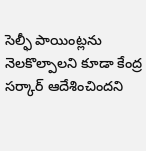సెల్ఫీ పాయింట్లను నెల‌కొల్పాల‌ని కూడా కేంద్ర సర్కార్ ఆదేశించింద‌ని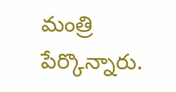మంత్రి పేర్కొన్నారు.